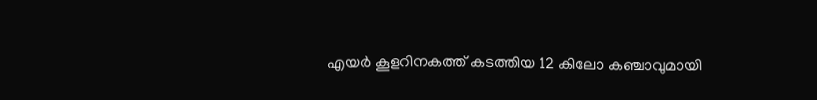എയർ കൂളറിനകത്ത് കടത്തിയ 12 കിലോ കഞ്ചാവുമായി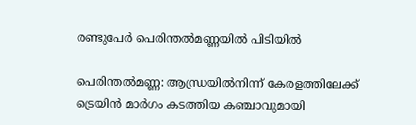രണ്ടുപേർ പെരിന്തല്‍മണ്ണയില്‍ പിടിയില്‍

പെരിന്തൽമണ്ണ: ആന്ധ്രയില്‍നിന്ന് കേരളത്തിലേക്ക് ട്രെയിൻ മാർഗം കടത്തിയ കഞ്ചാവുമായി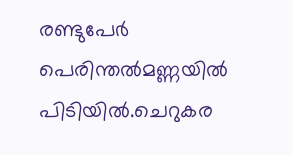രണ്ടുപേര്‍ പെരിന്തല്‍മണ്ണയില്‍ പിടിയില്‍.ചെറുകര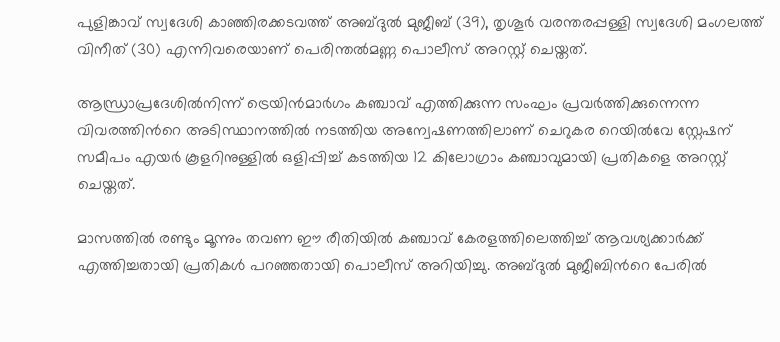പുളിങ്കാവ് സ്വദേശി കാഞ്ഞിരക്കടവത്ത് അബ്ദുൽ മുജീബ് (39), തൃശൂര്‍ വരന്തരപ്പള്ളി സ്വദേശി മംഗലത്ത് വിനീത് (30) എന്നിവരെയാണ് പെരിന്തല്‍മണ്ണ പൊലീസ് അറസ്റ്റ് ചെയ്തത്.

ആന്ധ്രാപ്രദേശില്‍നിന്ന് ട്രെയിന്‍മാര്‍ഗം കഞ്ചാവ് എത്തിക്കുന്ന സംഘം പ്രവര്‍ത്തിക്കുന്നെന്ന വിവരത്തിന്‍റെ അടിസ്ഥാനത്തില്‍ നടത്തിയ അന്വേഷണത്തിലാണ് ചെറുകര റെയില്‍വേ സ്റ്റേഷന് സമീപം എയര്‍ കൂളറിനുള്ളില്‍ ഒളിപ്പിച്ച് കടത്തിയ 12 കിലോഗ്രാം കഞ്ചാവുമായി പ്രതികളെ അറസ്റ്റ് ചെയ്തത്.

മാസത്തില്‍ രണ്ടും മൂന്നും തവണ ഈ രീതിയില്‍ കഞ്ചാവ് കേരളത്തിലെത്തിച്ച് ആവശ്യക്കാര്‍ക്ക് എത്തിച്ചതായി പ്രതികള്‍ പറഞ്ഞതായി പൊലീസ് അറിയിച്ചു. അബ്ദുൽ മുജീബിന്‍റെ പേരില്‍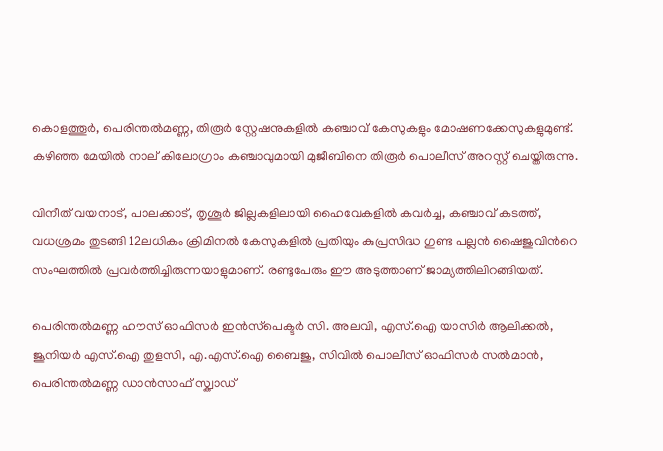കൊളത്തൂര്‍, പെരിന്തല്‍മണ്ണ, തിരൂര്‍ സ്റ്റേഷനുകളില്‍ കഞ്ചാവ് കേസുകളും മോഷണക്കേസുകളുമുണ്ട്. കഴിഞ്ഞ മേയിൽ നാല് കിലോഗ്രാം കഞ്ചാവുമായി മുജീബിനെ തിരൂര്‍ പൊലീസ് അറസ്റ്റ് ചെയ്തിരുന്നു.

വിനീത് വയനാട്, പാലക്കാട്, തൃശൂര്‍ ജില്ലകളിലായി ഹൈവേകളിൽ കവർച്ച, കഞ്ചാവ് കടത്ത്, വധശ്രമം തുടങ്ങി 12ലധികം ക്രിമിനല്‍ കേസുകളില്‍ പ്രതിയും കുപ്രസിദ്ധ ഗുണ്ട പല്ലന്‍ ഷൈജുവിന്‍റെ സംഘത്തില്‍ പ്രവര്‍ത്തിച്ചിരുന്നയാളുമാണ്. രണ്ടുപേരും ഈ അടുത്താണ് ജാമ്യത്തിലിറങ്ങിയത്.

പെരിന്തൽമണ്ണ ഹൗസ് ഓഫിസർ ഇൻസ്‌പെക്ടർ സി. അലവി, എസ്.ഐ യാസിര്‍ ആലിക്കൽ, ജൂനിയര്‍ എസ്.ഐ തുളസി, എ.എസ്.ഐ ബൈജു, സിവില്‍ പൊലീസ് ഓഫിസര്‍ സല്‍മാന്‍, പെരിന്തല്‍മണ്ണ ഡാന്‍സാഫ് സ്ക്വാഡ്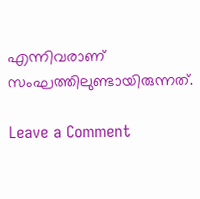എന്നിവരാണ് സംഘത്തിലുണ്ടായിരുന്നത്.

Leave a Comment